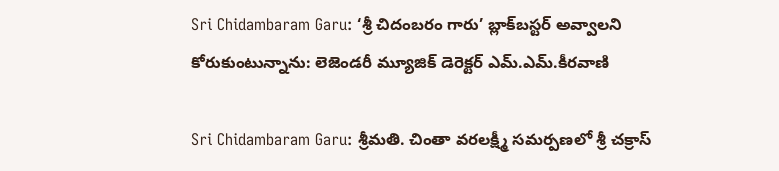Sri Chidambaram Garu: ‘శ్రీ చిదంబరం గారు’ బ్లాక్‌బస్టర్‌ అవ్వాలని కోరుకుంటున్నాను: లెజెండరీ మ్యూజిక్‌ డెరెక్టర్‌ ఎమ్‌.ఎమ్‌.కీరవాణి

Sri Chidambaram Garu: శ్రీమతి. చింతా వరలక్ష్మీ సమర్పణలో శ్రీ చక్రాస్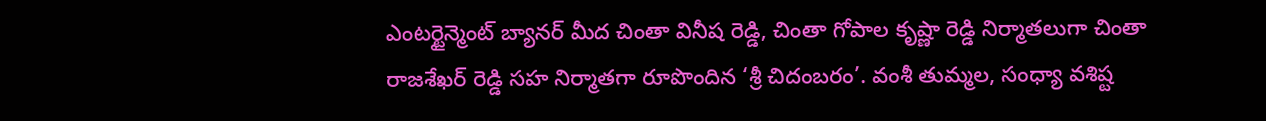ఎంటర్టైన్మెంట్ బ్యానర్ మీద చింతా వినీష రెడ్డి, చింతా గోపాల కృష్ణా రెడ్డి నిర్మాతలుగా చింతా రాజశేఖర్ రెడ్డి సహ నిర్మాతగా రూపొందిన ‘శ్రీ చిదంబరం’. వంశీ తుమ్మల, సంధ్యా వశిష్ట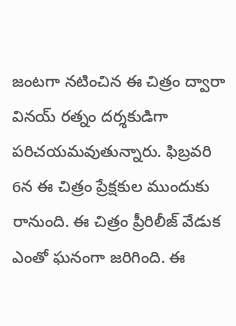జంటగా నటించిన ఈ చిత్రం ద్వారా వినయ్ రత్నం దర్శకుడిగా పరిచయమవుతున్నారు. ఫిబ్రవరి 6న ఈ చిత్రం ప్రేక్షకుల ముందుకు రానుంది. ఈ చిత్రం ప్రీరిలీజ్‌ వేడుక ఎంతో ఘనంగా జరిగింది. ఈ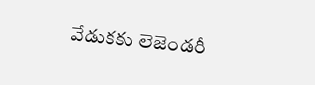వేడుకకు లెజెండరీ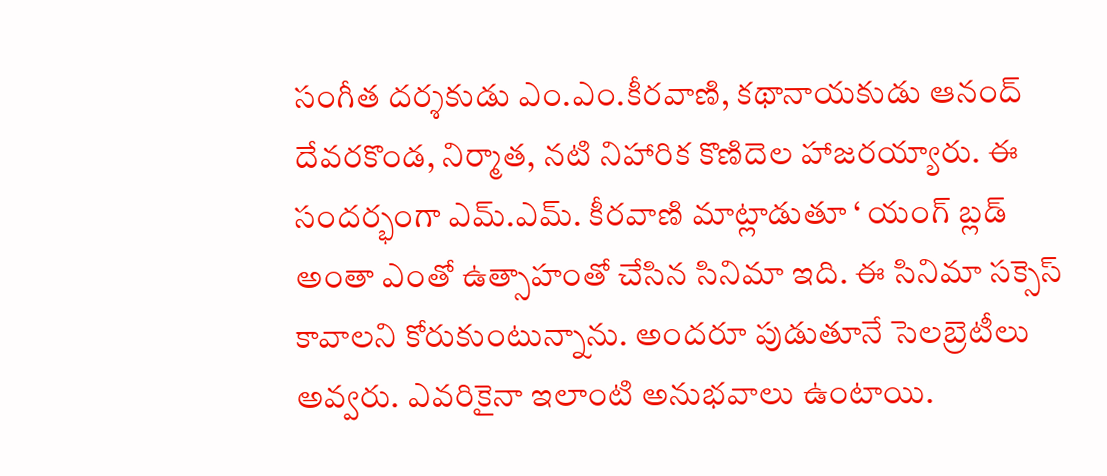సంగీత దర్శకుడు ఎం.ఎం.కీరవాణి, కథానాయకుడు ఆనంద్‌ దేవరకొండ, నిర్మాత, నటి నిహారిక కొణిదెల హాజరయ్యారు. ఈ సందర్భంగా ఎమ్.ఎమ్‌. కీరవాణి మాట్లాడుతూ ‘ యంగ్‌ బ్లడ్‌ అంతా ఎంతో ఉత్సాహంతో చేసిన సినిమా ఇది. ఈ సినిమా సక్సెస్‌ కావాలని కోరుకుంటున్నాను. అందరూ పుడుతూనే సెలబ్రెటీలు అవ్వరు. ఎవరికైనా ఇలాంటి అనుభవాలు ఉంటాయి.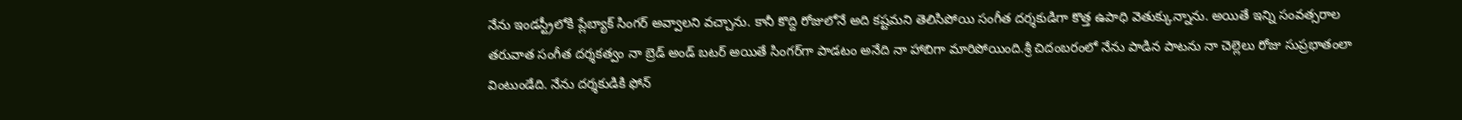నేను ఇండస్ట్రీలోకి ప్లేబ్యాక్‌ సింగర్‌ అవ్వాలని వచ్చాను. కానీ కొద్ది రోజులోనే అది కష్టమని తెలిసిపోయి సంగీత దర్శకుడిగా కొత్త ఉపాధి వెతుక్కున్నాను. అయితే ఇన్ని సంవత్సరాల తరువాత సంగీత దర్శకత్వం నా బ్రెడ్‌ అండ్‌ బటర్‌ అయితే సింగర్‌గా పాడటం అనేది నా హాబిగా మారిపోయింది.శ్రీ చిదంబరంలో నేను పాడిన పాటను నా చెల్లెలు రోజు సుప్రభాతంలా వింటుండేది. నేను దర్శకుడికి ఫోన్‌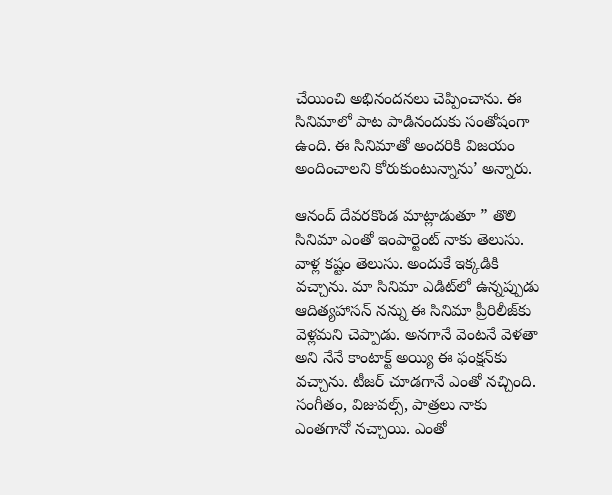చేయించి అభినందనలు చెప్పించాను. ఈ సినిమాలో పాట పాడినందుకు సంతోషంగా ఉంది. ఈ సినిమాతో అందరికి విజయం అందించాలని కోరుకుంటున్నాను’ అన్నారు.

ఆనంద్‌ దేవరకొండ మాట్లాడుతూ ” తొలి సినిమా ఎంతో ఇంపార్టెంట్‌ నాకు తెలుసు. వాళ్ల కష్టం తెలుసు. అందుకే ఇక్కడికి వచ్చాను. మా సినిమా ఎడిట్‌లో ఉన్నప్పుడు ఆదిత్యహాసన్‌ నన్ను ఈ సినిమా ప్రీరిలీజ్‌కు వెళ్లమని చెప్పాడు. అనగానే వెంటనే వెళతా అని నేనే కాంటాక్ట్‌ అయ్యి ఈ ఫంక్షన్‌కు వచ్చాను. టీజర్‌ చూడగానే ఎంతో నచ్చింది. సంగీతం, విజువల్స్‌, పాత్రలు నాకు ఎంతగానో నచ్చాయి. ఎంతో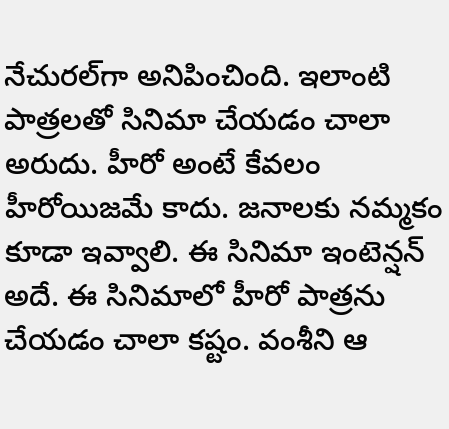నేచురల్‌గా అనిపించింది. ఇలాంటి పాత్రలతో సినిమా చేయడం చాలా అరుదు. హీరో అంటే కేవలం హీరోయిజమే కాదు. జనాలకు నమ్మకం కూడా ఇవ్వాలి. ఈ సినిమా ఇంటెన్షన్‌ అదే. ఈ సినిమాలో హీరో పాత్రను చేయడం చాలా కష్టం. వంశీని ఆ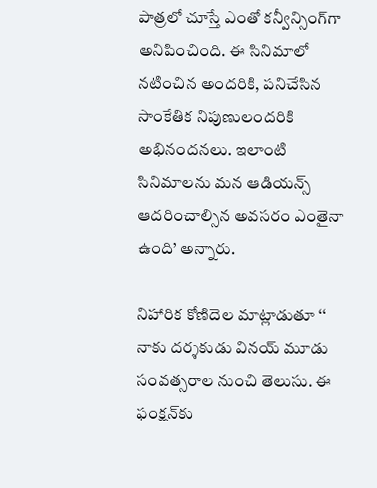పాత్రలో చూస్తే ఎంతో కన్వీన్సింగ్‌గా అనిపించింది. ఈ సినిమాలో నటించిన అందరికి, పనిచేసిన సాంకేతిక నిపుణులందరికి అభినందనలు. ఇలాంటి సినిమాలను మన ఆడియన్స్‌ ఆదరించాల్సిన అవసరం ఎంతైనా ఉంది’ అన్నారు.

నిహారిక కోణిదెల మాట్లాడుతూ ‘‘ నాకు దర్శకుడు వినయ్‌ మూడు సంవత్సరాల నుంచి తెలుసు. ఈ ఫంక్షన్‌కు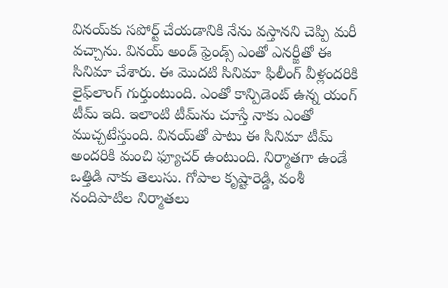వినయ్‌కు సపోర్ట్‌ చేయడానికి నేను వస్తానని చెప్పి మరీ వచ్చాను. వినయ్‌ అండ్‌ ఫ్రెండ్స్‌ ఎంతో ఎనర్జీతో ఈ సినిమా చేశారు. ఈ మొదటి సినిమా ఫిలీంగ్‌ వీళ్లందరికి లైఫ్‌లాంగ్‌ గుర్తుంటుంది. ఎంతో కాన్పిడెంట్‌ ఉన్న యంగ్‌ టీమ్‌ ఇది. ఇలాంటి టీమ్‌ను చూస్తే నాకు ఎంతో ముచ్చటేస్తుంది. వినయ్‌తో పాటు ఈ సినిమా టీమ్‌ అందరికి మంచి ఫ్యూచర్‌ ఉంటుంది. నిర్మాతగా ఉండే ఒత్తిడి నాకు తెలుసు. గోపాల కృష్టారెడ్డి, వంశీ నందిపాటిల నిర్మాతలు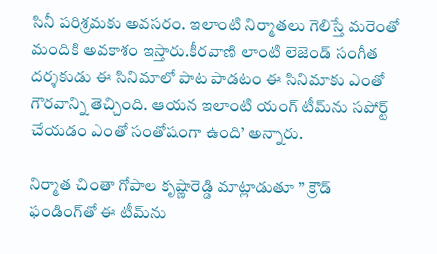సినీ పరిశ్రమకు అవసరం. ఇలాంటి నిర్మాతలు గెలిస్తే మరెంతో మందికి అవకాశం ఇస్తారు.కీరవాణి లాంటి లెజెండ్‌ సంగీత దర్శకుడు ఈ సినిమాలో పాట పాడటం ఈ సినిమాకు ఎంతో గౌరవాన్ని తెచ్చింది. ఆయన ఇలాంటి యంగ్‌ టీమ్‌ను సపోర్ట్‌ చేయడం ఎంతో సంతోషంగా ఉంది’ అన్నారు.

నిర్మాత చింతా గోపాల కృష్ణారెడ్డి మాట్లాడుతూ ” క్రౌడ్‌ ఫండింగ్‌తో ఈ టీమ్‌ను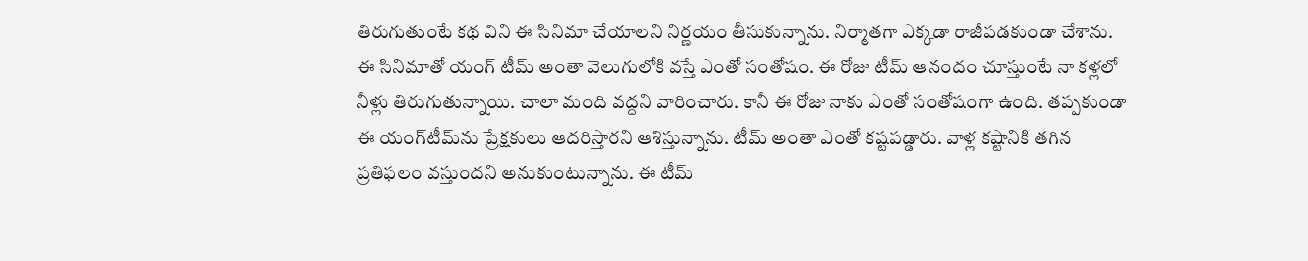తిరుగుతుంటే కథ విని ఈ సినిమా చేయాలని నిర్ణయం తీసుకున్నాను. నిర్మాతగా ఎక్కడా రాజీపడకుండా చేశాను. ఈ సినిమాతో యంగ్‌ టీమ్‌ అంతా వెలుగులోకి వస్తే ఎంతో సంతోషం. ఈ రోజు టీమ్‌ ఆనందం చూస్తుంటే నా కళ్లలో నీళ్లు తిరుగుతున్నాయి. చాలా మంది వద్దని వారించారు. కానీ ఈ రోజు నాకు ఎంతో సంతోషంగా ఉంది. తప్పకుండా ఈ యంగ్‌టీమ్‌ను ప్రేక్షకులు ఆదరిస్తారని ఆశిస్తున్నాను. టీమ్‌ అంతా ఎంతో కష్టపడ్డారు. వాళ్ల కష్టానికి తగిన ప్రతిఫలం వస్తుందని అనుకుంటున్నాను. ఈ టీమ్‌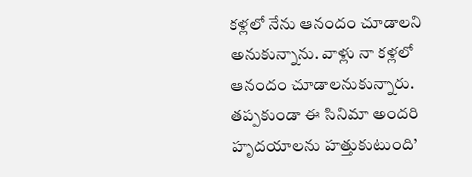కళ్లలో నేను ఆనందం చూడాలని అనుకున్నాను. వాళ్లు నా కళ్లలో ఆనందం చూడాలనుకున్నారు. తప్పకుండా ఈ సినిమా అందరి హృదయాలను హత్తుకుటుంది’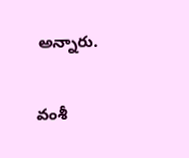అన్నారు.

వంశీ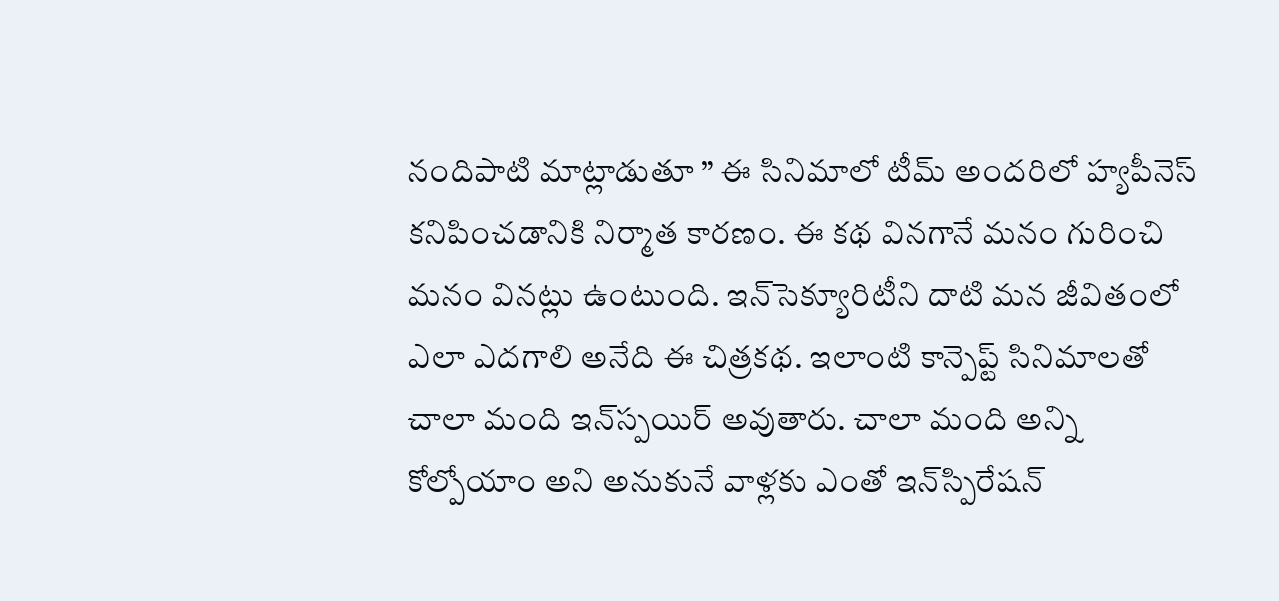నందిపాటి మాట్లాడుతూ ” ఈ సినిమాలో టీమ్‌ అందరిలో హ్యపీనెస్‌ కనిపించడానికి నిర్మాత కారణం. ఈ కథ వినగానే మనం గురించి మనం వినట్లు ఉంటుంది. ఇన్‌సెక్యూరిటీని దాటి మన జీవితంలో ఎలా ఎదగాలి అనేది ఈ చిత్రకథ. ఇలాంటి కాన్పెప్ట్‌ సినిమాలతో చాలా మంది ఇన్‌స్పయిర్‌ అవుతారు. చాలా మంది అన్ని కోల్పోయాం అని అనుకునే వాళ్లకు ఎంతో ఇన్‌స్పిరేషన్‌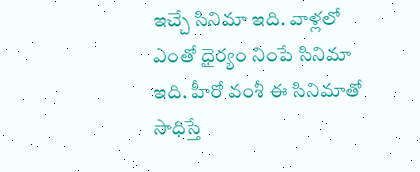ఇచ్చే సినిమా ఇది. వాళ్లలో ఎంతో ధైర్యం నింపే సినిమా ఇది. హీరో వంశీ ఈ సినిమాతో సాధిస్తే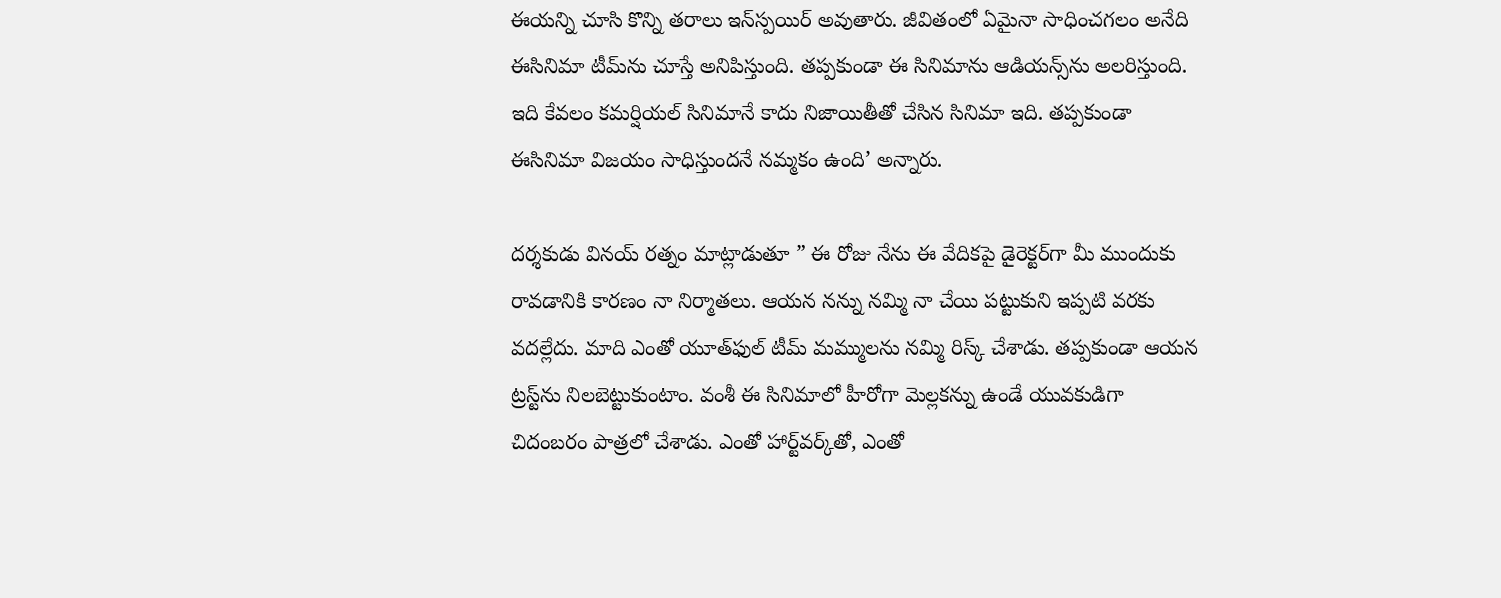ఈయన్ని చూసి కొన్ని తరాలు ఇన్‌స్పయిర్‌ అవుతారు. జీవితంలో ఏమైనా సాధించగలం అనేది ఈసినిమా టీమ్‌ను చూస్తే అనిపిస్తుంది. తప్పకుండా ఈ సినిమాను ఆడియన్స్‌ను అలరిస్తుంది. ఇది కేవలం కమర్షియల్‌ సినిమానే కాదు నిజాయితీతో చేసిన సినిమా ఇది. తప్పకుండా ఈసినిమా విజయం సాధిస్తుందనే నమ్మకం ఉంది’ అన్నారు.

దర్శకుడు వినయ్‌ రత్నం మాట్లాడుతూ ” ఈ రోజు నేను ఈ వేదికపై డైరెక్టర్‌గా మీ ముందుకు రావడానికి కారణం నా నిర్మాతలు. ఆయన నన్ను నమ్మి నా చేయి పట్టుకుని ఇప్పటి వరకు వదల్లేదు. మాది ఎంతో యూత్‌ఫుల్‌ టీమ్‌ మమ్ములను నమ్మి రిస్క్‌ చేశాడు. తప్పకుండా ఆయన ట్రస్ట్‌ను నిలబెట్టుకుంటాం. వంశీ ఈ సినిమాలో హీరోగా మెల్లకన్ను ఉండే యువకుడిగా చిదంబరం పాత్రలో చేశాడు. ఎంతో హార్ట్‌వర్క్‌తో, ఎంతో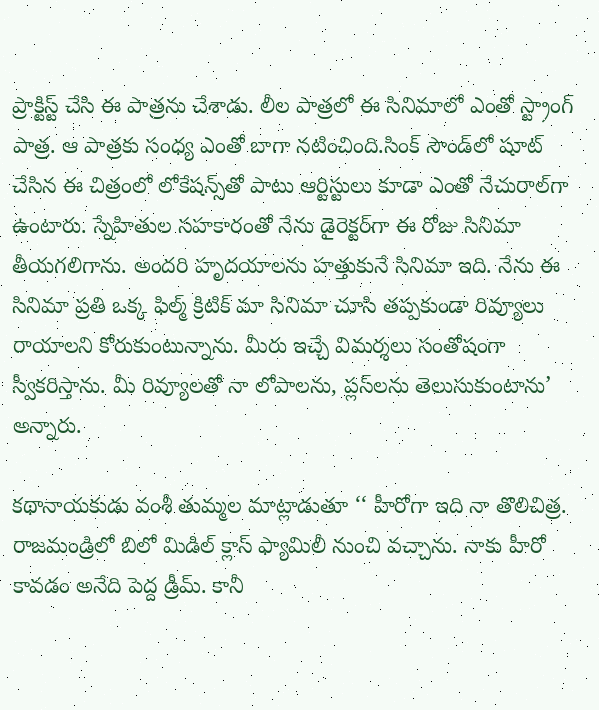ప్రాక్టిస్ట్‌ చేసి ఈ పాత్రను చేశాడు. లీల పాత్రలో ఈ సినిమాలో ఎంతో స్ట్రాంగ్‌ పాత్ర. ఆ పాత్రకు సంధ్య ఎంతో బాగా నటించింది.సింక్‌ సౌండ్‌లో షూట్‌ చేసిన ఈ చిత్రంలో లోకేషన్స్‌తో పాటు ఆర్టిస్టులు కూడా ఎంతో నేచురాల్‌గా ఉంటారు. స్నేహితుల సహకారంతో నేను డైరెక్టర్‌గా ఈ రోజు సినిమా తీయగలిగాను. అందరి హృదయాలను హత్తుకునే సినిమా ఇది. నేను ఈ సినిమా ప్రతి ఒక్క ఫిల్మ్‌ క్రిటిక్‌ మా సినిమా చూసి తప్పకుండా రివ్యూలు రాయాలని కోరుకుంటున్నాను. మీరు ఇచ్చే విమర్శలు సంతోషంగా స్వీకరిస్తాను. మీ రివ్యూలతో నా లోపాలను, ప్లస్‌లను తెలుసుకుంటాను’ అన్నారు.

కథానాయకుడు వంశీ తుమ్మల మాట్లాడుతూ ‘‘ హీరోగా ఇది నా తొలిచిత్ర. రాజమండ్రిలో బిలో మిడిల్‌ క్లాస్‌ ఫ్యామిలీ నుంచి వచ్చాను. నాకు హీరో కావడం అనేది పెద్ద డ్రీమ్. కానీ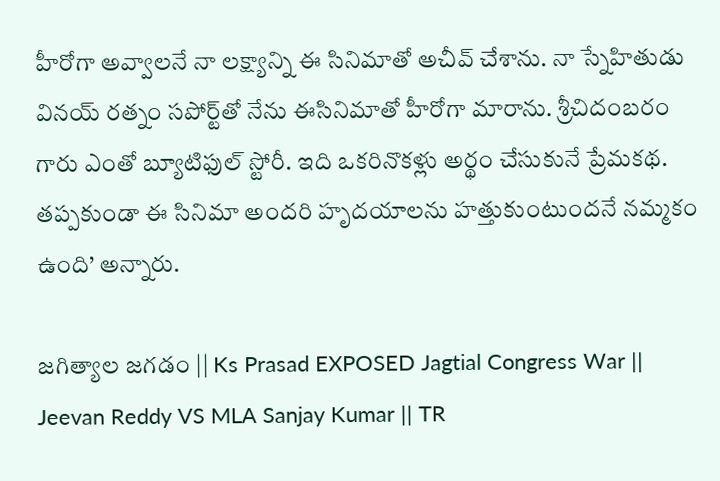హీరోగా అవ్వాలనే నా లక్ష్యాన్ని ఈ సినిమాతో అచీవ్‌ చేశాను. నా స్నేహితుడు వినయ్‌ రత్నం సపోర్ట్‌తో నేను ఈసినిమాతో హీరోగా మారాను. శ్రీచిదంబరం గారు ఎంతో బ్యూటిఫుల్‌ స్టోరీ. ఇది ఒకరినొకళ్లు అర్థం చేసుకునే ప్రేమకథ. తప్పకుండా ఈ సినిమా అందరి హృదయాలను హత్తుకుంటుందనే నమ్మకం ఉంది’ అన్నారు.

జగిత్యాల జగడం || Ks Prasad EXPOSED Jagtial Congress War || Jeevan Reddy VS MLA Sanjay Kumar || TR